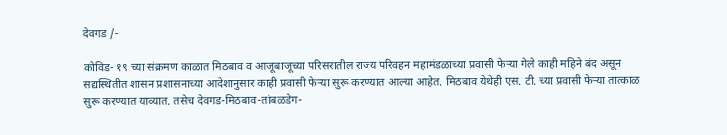देवगड /-

कोविड- १९ च्या संक्रमण काळात मिठबाव व आजूबाजूच्या परिसरातील राज्य परिवहन महामंडळाच्या प्रवासी फेऱ्या गेले काही महिने बंद असून सद्यस्थितीत शासन प्रशासनाच्या आदेशानुसार काही प्रवासी फेऱ्या सुरू करण्यात आल्या आहेत. मिठबाव येथेही एस. टी. च्या प्रवासी फेऱ्या तात्काळ सुरू करण्यात याव्यात. तसेच देवगड-मिठबाव-तांबळडेग-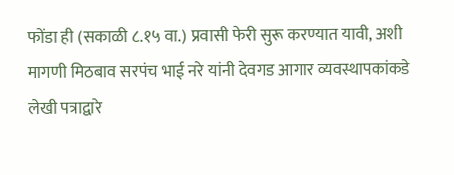फोंडा ही (सकाळी ८.१५ वा.) प्रवासी फेरी सुरू करण्यात यावी, अशी मागणी मिठबाव सरपंच भाई नरे यांनी देवगड आगार व्यवस्थापकांकडे लेखी पत्राद्वारे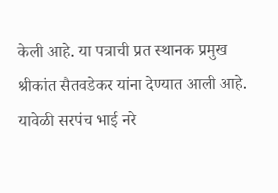केली आहे. या पत्राची प्रत स्थानक प्रमुख श्रीकांत सैतवडेकर यांना देण्यात आली आहे. यावेळी सरपंच भाई नरे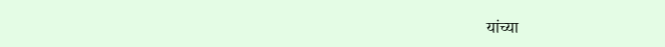यांच्या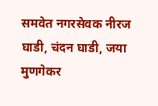समवेत नगरसेवक नीरज घाडी, चंदन घाडी, जया मुणगेकर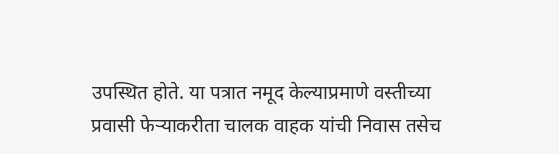उपस्थित होते. या पत्रात नमूद केल्याप्रमाणे वस्तीच्या प्रवासी फेऱ्याकरीता चालक वाहक यांची निवास तसेच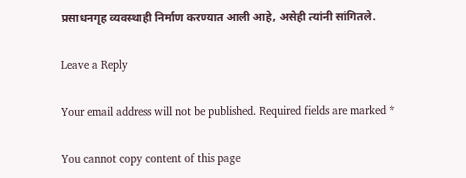प्रसाधनगृह व्यवस्थाही निर्माण करण्यात आली आहे, असेही त्यांनी सांगितले.

Leave a Reply

Your email address will not be published. Required fields are marked *

You cannot copy content of this page